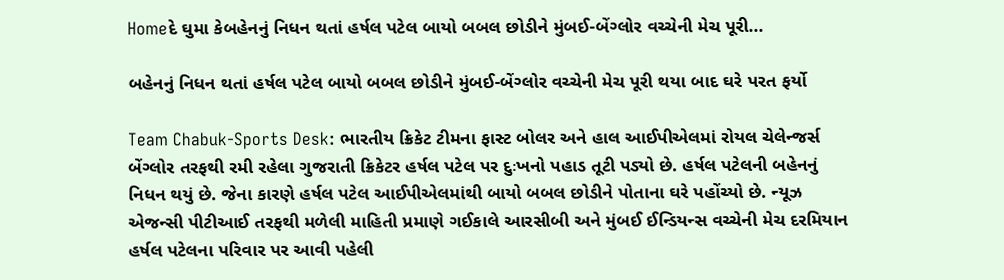Homeદે ઘુમા કેબહેનનું નિધન થતાં હર્ષલ પટેલ બાયો બબલ છોડીને મુંબઈ-બેંગ્લોર વચ્ચેની મેચ પૂરી...

બહેનનું નિધન થતાં હર્ષલ પટેલ બાયો બબલ છોડીને મુંબઈ-બેંગ્લોર વચ્ચેની મેચ પૂરી થયા બાદ ઘરે પરત ફર્યો

Team Chabuk-Sports Desk: ભારતીય ક્રિકેટ ટીમના ફાસ્ટ બોલર અને હાલ આઈપીએલમાં રોયલ ચેલેન્જર્સ બેંગ્લોર તરફથી રમી રહેલા ગુજરાતી ક્રિકેટર હર્ષલ પટેલ પર દુઃખનો પહાડ તૂટી પડ્યો છે. હર્ષલ પટેલની બહેનનું નિધન થયું છે. જેના કારણે હર્ષલ પટેલ આઈપીએલમાંથી બાયો બબલ છોડીને પોતાના ઘરે પહોંચ્યો છે. ન્યૂઝ એજન્સી પીટીઆઈ તરફથી મળેલી માહિતી પ્રમાણે ગઈકાલે આરસીબી અને મુંબઈ ઈન્ડિયન્સ વચ્ચેની મેચ દરમિયાન હર્ષલ પટેલના પરિવાર પર આવી પહેલી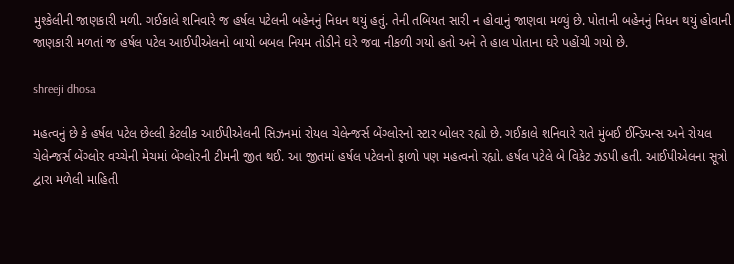મુશ્કેલીની જાણકારી મળી. ગઈકાલે શનિવારે જ હર્ષલ પટેલની બહેનનું નિધન થયું હતું. તેની તબિયત સારી ન હોવાનું જાણવા મળ્યું છે. પોતાની બહેનનું નિધન થયું હોવાની જાણકારી મળતાં જ હર્ષલ પટેલ આઈપીએલનો બાયો બબલ નિયમ તોડીને ઘરે જવા નીકળી ગયો હતો અને તે હાલ પોતાના ઘરે પહોંચી ગયો છે.

shreeji dhosa

મહત્વનું છે કે હર્ષલ પટેલ છેલ્લી કેટલીક આઈપીએલની સિઝનમાં રોયલ ચેલેન્જર્સ બેંગ્લોરનો સ્ટાર બોલર રહ્યો છે. ગઈકાલે શનિવારે રાતે મુંબઈ ઈન્ડિયન્સ અને રોયલ ચેલેન્જર્સ બેંગ્લોર વચ્ચેની મેચમાં બેંગ્લોરની ટીમની જીત થઈ. આ જીતમાં હર્ષલ પટેલનો ફાળો પણ મહત્વનો રહ્યો. હર્ષલ પટેલે બે વિકેટ ઝડપી હતી. આઈપીએલના સૂત્રો દ્વારા મળેલી માહિતી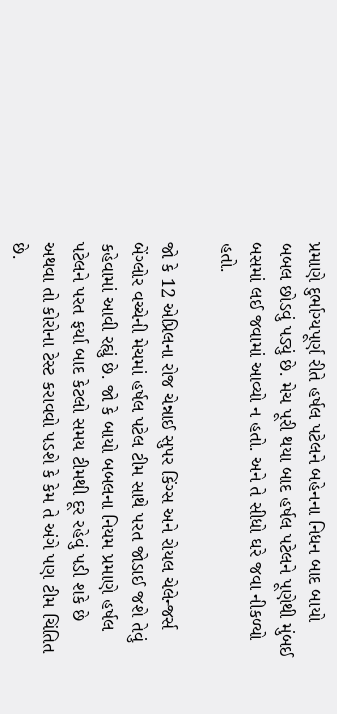પ્રમાણે દુર્ભાગ્યપૂર્ણ રીતે હર્ષલ પટેલને બહેનના નિધન બાદ બાયો બબલ છોડવું પડ્યું છે. મેચ પૂરી થયા બાદ હર્ષલ પટેલને પૂણેથી મુંબઈ બસમાં લઈ જવામાં આવ્યો ન હતો. અને તે સીધો ઘરે જવા નીકળ્યો હતો.

જો કે 12 એપ્રિલના રોજ ચેન્નાઈ સુપર કિંગ્સ અને રોયલ ચેલેન્જર્સ બેંગ્લોર વચ્ચેની મેચમાં હર્ષલ પટેલ ટીમ સાથે પરત જોડાઈ જશે તેવું કહેવામાં આવી રહ્યું છે. જો કે બાયો બબલના નિયમ પ્રમાણે હર્ષલ પટેલને પરત ફર્યા બાદ કેટલો સમય ટીમથી દૂર રહેવું પડી શકે છે અથવા તો કોરોના ટેસ્ટ કરાવવો પડશે કે કેમ તે અંગે પણ ટીમ ચિંતિત છે.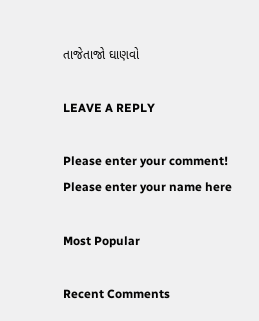તાજેતાજો ઘાણવો

LEAVE A REPLY

Please enter your comment!
Please enter your name here

Most Popular

Recent Comments